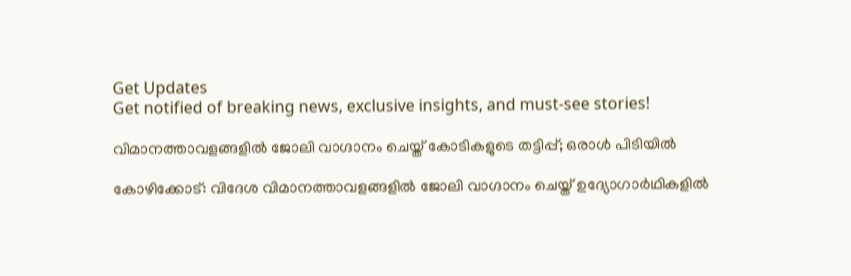Get Updates
Get notified of breaking news, exclusive insights, and must-see stories!

വിമാനത്താവളങ്ങളിൽ ജോലി വാഗ്ദാനം ചെയ്ത് കോടികളുടെ തട്ടിപ്പ്; ഒരാൾ പിടിയിൽ

കോഴിക്കോട്: വിദേശ വിമാനത്താവളങ്ങളിൽ ജോലി വാഗ്ദാനം ചെയ്ത് ഉദ്യോഗാർഥികളിൽ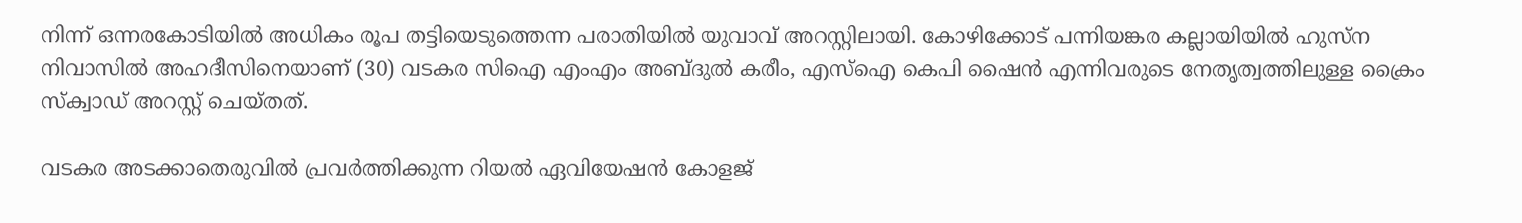നിന്ന് ഒന്നരകോടിയിൽ അധികം രൂപ തട്ടിയെടുത്തെന്ന പരാതിയിൽ യുവാവ് അറസ്റ്റിലായി. കോഴിക്കോട് പന്നിയങ്കര കല്ലായിയിൽ ഹുസ്ന നിവാസിൽ അഹദീസിനെയാണ് (30) വടകര സിഐ എംഎം അബ്ദുൽ കരീം, എസ്‌ഐ കെപി ഷൈൻ എന്നിവരുടെ നേതൃത്വത്തിലുള്ള ക്രൈം സ്‌ക്വാഡ് അറസ്റ്റ് ചെയ്തത്.

വടകര അടക്കാതെരുവിൽ പ്രവർത്തിക്കുന്ന റിയൽ ഏവിയേഷൻ കോളജ്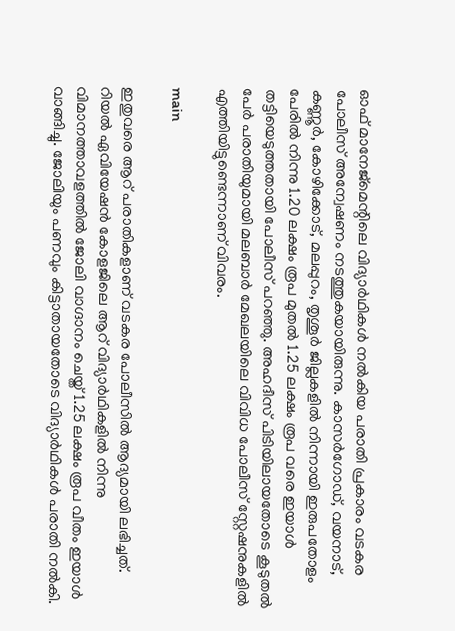ഓഫ് മാനേജ്മെന്റിലെ വിദ്യാർഥികൾ നൽകിയ പരാതി പ്രകാരം വടകര പോലീസ് അന്വേഷണം നടത്തുകയായിരുന്നു. കാസർഗോഡ്, വയനാട്, കണ്ണൂർ, കോഴിക്കോട്, മലപ്പുറം, തൃശൂർ ജില്ലകളിൽ നിന്നായി ഇരുപതോളം പേരിൽ നിന്നു 1.20 ലക്ഷം രൂപ മുതൽ 1.25 ലക്ഷം രൂപ വരെ ഇയാൾ തട്ടിയെടുത്തതായി പോലീസ് പറഞ്ഞു. അഹദീസ് പിടിയിലായതോടെ കൂടുതൽ പേർ പരാതിയുമായി മലബാർ മേഖലയിലെ വിവിധ പോലീസ് സ്റ്റേഷനുകളിൽ എത്തിയിട്ടുണ്ടെന്നാണ് വിവരം.

main

ഇതുവരെ ആറ് പരാതികളാണ് വടകര പോലീസിൽ ആദ്യമായി ലഭിച്ചത്. റിയൽ ഏവിയേഷൻ കോളജിലെ ആറ് വിദ്യാർഥികളിൽ നിന്നു വിമാനത്താവളത്തിൽ ജോലി വാഗ്ദാനം ചെയ്ത് 1.25 ലക്ഷം രൂപ വീതം ഇയാൾ വാങ്ങിച്ചു. ജോലിയും പണവും കിട്ടാതായതോടെ വിദ്യാർഥികൾ പരാതി നൽകി.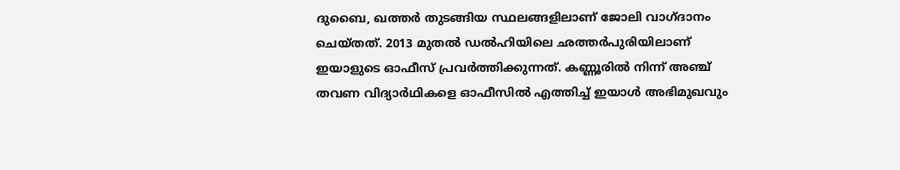ദുബൈ, ഖത്തർ തുടങ്ങിയ സ്ഥലങ്ങളിലാണ് ജോലി വാഗ്ദാനം ചെയ്തത്. 2013 മുതൽ ഡൽഹിയിലെ ഛത്തർപുരിയിലാണ് ഇയാളുടെ ഓഫീസ് പ്രവർത്തിക്കുന്നത്. കണ്ണൂരിൽ നിന്ന് അഞ്ച് തവണ വിദ്യാർഥികളെ ഓഫീസിൽ എത്തിച്ച് ഇയാൾ അഭിമുഖവും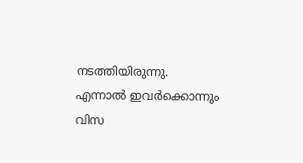നടത്തിയിരുന്നു. എന്നാൽ ഇവർക്കൊന്നും വിസ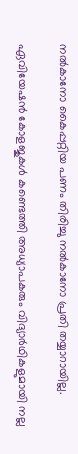നൽകാനോ കൈപ്പറ്റിയ പണം തിരിച്ചു നൽകാനോ പ്രതി തയ്യാറായില്ല.

ഏവിയേഷൻ കോളജുകൾ കണ്ടെത്തി അധ്യാപകരും വിദ്യാർഥികളുമായി നല്ല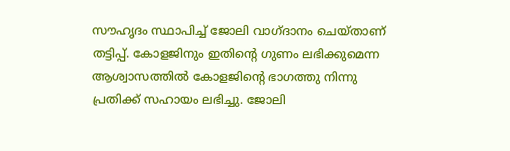സൗഹൃദം സ്ഥാപിച്ച് ജോലി വാഗ്ദാനം ചെയ്താണ് തട്ടിപ്പ്. കോളജിനും ഇതിന്റെ ഗുണം ലഭിക്കുമെന്ന ആശ്വാസത്തിൽ കോളജിന്റെ ഭാഗത്തു നിന്നു പ്രതിക്ക് സഹായം ലഭിച്ചു. ജോലി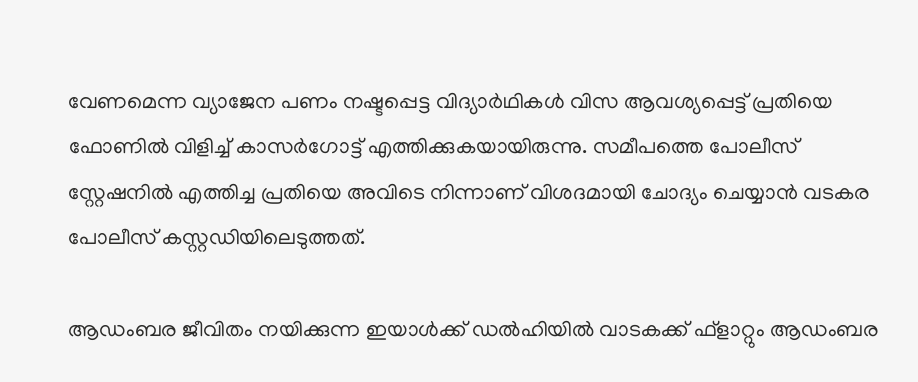വേണമെന്ന വ്യാജേന പണം നഷ്ടപ്പെട്ട വിദ്യാർഥികൾ വിസ ആവശ്യപ്പെട്ട് പ്രതിയെ ഫോണിൽ വിളിച്ച് കാസർഗോട്ട് എത്തിക്കുകയായിരുന്നു. സമീപത്തെ പോലീസ് സ്റ്റേഷനിൽ എത്തിച്ച പ്രതിയെ അവിടെ നിന്നാണ് വിശദമായി ചോദ്യം ചെയ്യാൻ വടകര പോലീസ് കസ്റ്റഡിയിലെടുത്തത്.

ആഡംബര ജീവിതം നയിക്കുന്ന ഇയാൾക്ക് ഡൽഹിയിൽ വാടകക്ക് ഫ്‌ളാറ്റും ആഡംബര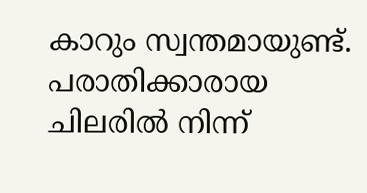കാറും സ്വന്തമായുണ്ട്. പരാതിക്കാരായ ചിലരിൽ നിന്ന്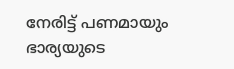നേരിട്ട് പണമായും ഭാര്യയുടെ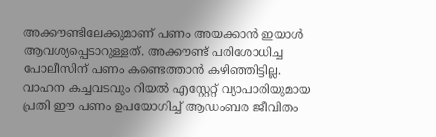അക്കൗണ്ടിലേക്കുമാണ് പണം അയക്കാൻ ഇയാൾ ആവശ്യപ്പെടാറുള്ളത്. അക്കൗണ്ട് പരിശോധിച്ച പോലീസിന് പണം കണ്ടെത്താൻ കഴിഞ്ഞിട്ടില്ല. വാഹന കച്ചവടവും റിയൽ എസ്റ്റേറ്റ് വ്യാപാരിയുമായ പ്രതി ഈ പണം ഉപയോഗിച്ച് ആഡംബര ജീവിതം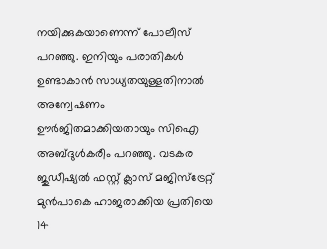നയിക്കുകയാണെന്ന് പോലീസ് പറഞ്ഞു. ഇനിയും പരാതികൾ ഉണ്ടാകാൻ സാധ്യതയുള്ളതിനാൽ അന്വേഷണം ഊർജിതമാക്കിയതായും സിഐ അബ്ദുൾകരീം പറഞ്ഞു. വടകര ജുഡീഷ്യൽ ഫസ്റ്റ് ക്ലാസ് മജിസ്ട്രേറ്റ് മുൻപാകെ ഹാജരാക്കിയ പ്രതിയെ 14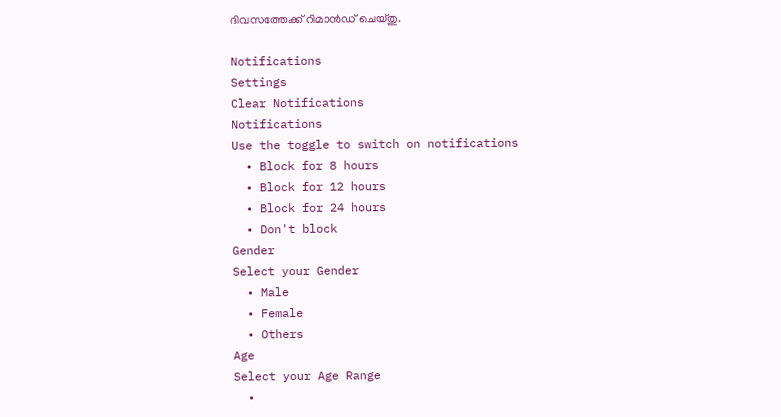ദിവസത്തേക്ക് റിമാൻഡ് ചെയ്തു.

Notifications
Settings
Clear Notifications
Notifications
Use the toggle to switch on notifications
  • Block for 8 hours
  • Block for 12 hours
  • Block for 24 hours
  • Don't block
Gender
Select your Gender
  • Male
  • Female
  • Others
Age
Select your Age Range
  •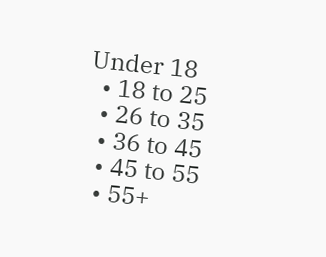Under 18
  • 18 to 25
  • 26 to 35
  • 36 to 45
  • 45 to 55
  • 55+